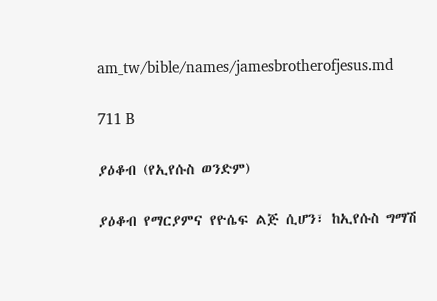am_tw/bible/names/jamesbrotherofjesus.md

711 B

ያዕቆብ (የኢየሱስ ወንድም)

ያዕቆብ የማርያምና የዮሴፍ ልጅ ሲሆን፣ ከኢየሱስ ግማሽ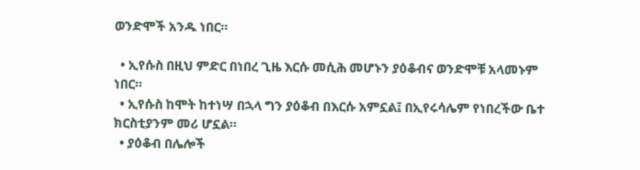ወንድሞች አንዱ ነበር።

  • ኢየሱስ በዚህ ምድር በነበረ ጊዜ እርሱ መሲሕ መሆኑን ያዕቆብና ወንድሞቹ አላመኑም ነበር።
  • ኢየሱስ ከሞት ከተነሣ በኋላ ግን ያዕቆብ በእርሱ አምኗል፤ በኢየሩሳሌም የነበረችው ቤተ ክርስቲያንም መሪ ሆኗል።
  • ያዕቆብ በሌሎች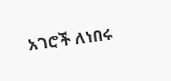አገሮች ለነበሩ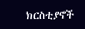ክርስቲያኖች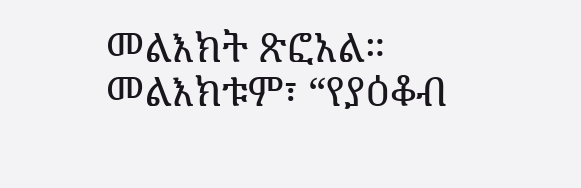መልእክት ጽፎአል። መልእክቱም፣ “የያዕቆብ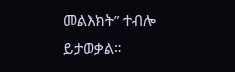መልእክት” ተብሎ ይታወቃል።